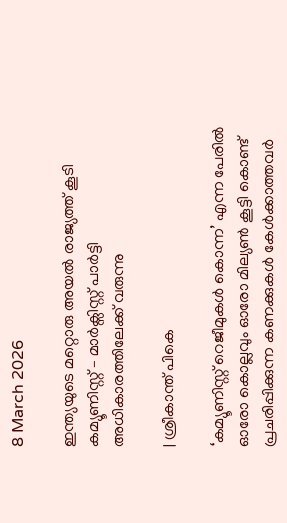8 March 2026

ഇന്ത്യയുടെ മറ്റൊരു അയൽ രാജ്യത്ത് കൂടി കമ്യൂണിസ്റ്റ് – മാർക്സിസ്റ്റ് പാർട്ടി അധികാരത്തിലേക്ക് വരുന്നു

| ശ്രീകാന്ത് പികെ

‘കമ്യൂണിസ്റ്റ് റെജീമുകൾ കൊന്ന’ എന്ന പേരിൽ ഓരോ കൊല്ലവും ഓരോ മില്യൺ കൂട്ടി കൊണ്ട് പ്രചരിപ്പിക്കുന്ന കണക്കുകൾ കേൾക്കാത്തവർ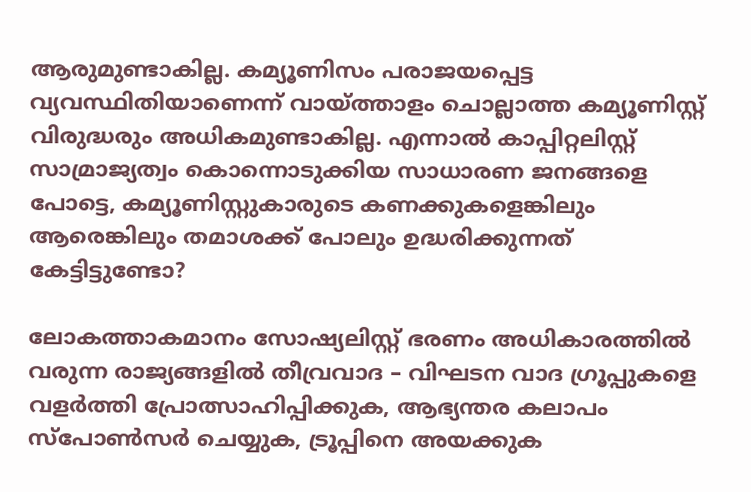ആരുമുണ്ടാകില്ല. കമ്യൂണിസം പരാജയപ്പെട്ട വ്യവസ്ഥിതിയാണെന്ന് വായ്‌ത്താളം ചൊല്ലാത്ത കമ്യൂണിസ്റ്റ് വിരുദ്ധരും അധികമുണ്ടാകില്ല. എന്നാൽ കാപ്പിറ്റലിസ്റ്റ് സാമ്രാജ്യത്വം കൊന്നൊടുക്കിയ സാധാരണ ജനങ്ങളെ പോട്ടെ, കമ്യൂണിസ്റ്റുകാരുടെ കണക്കുകളെങ്കിലും ആരെങ്കിലും തമാശക്ക് പോലും ഉദ്ധരിക്കുന്നത് കേട്ടിട്ടുണ്ടോ?

ലോകത്താകമാനം സോഷ്യലിസ്റ്റ് ഭരണം അധികാരത്തിൽ വരുന്ന രാജ്യങ്ങളിൽ തീവ്രവാദ – വിഘടന വാദ ഗ്രൂപ്പുകളെ വളർത്തി പ്രോത്സാഹിപ്പിക്കുക, ആഭ്യന്തര കലാപം സ്പോൺസർ ചെയ്യുക, ട്രൂപ്പിനെ അയക്കുക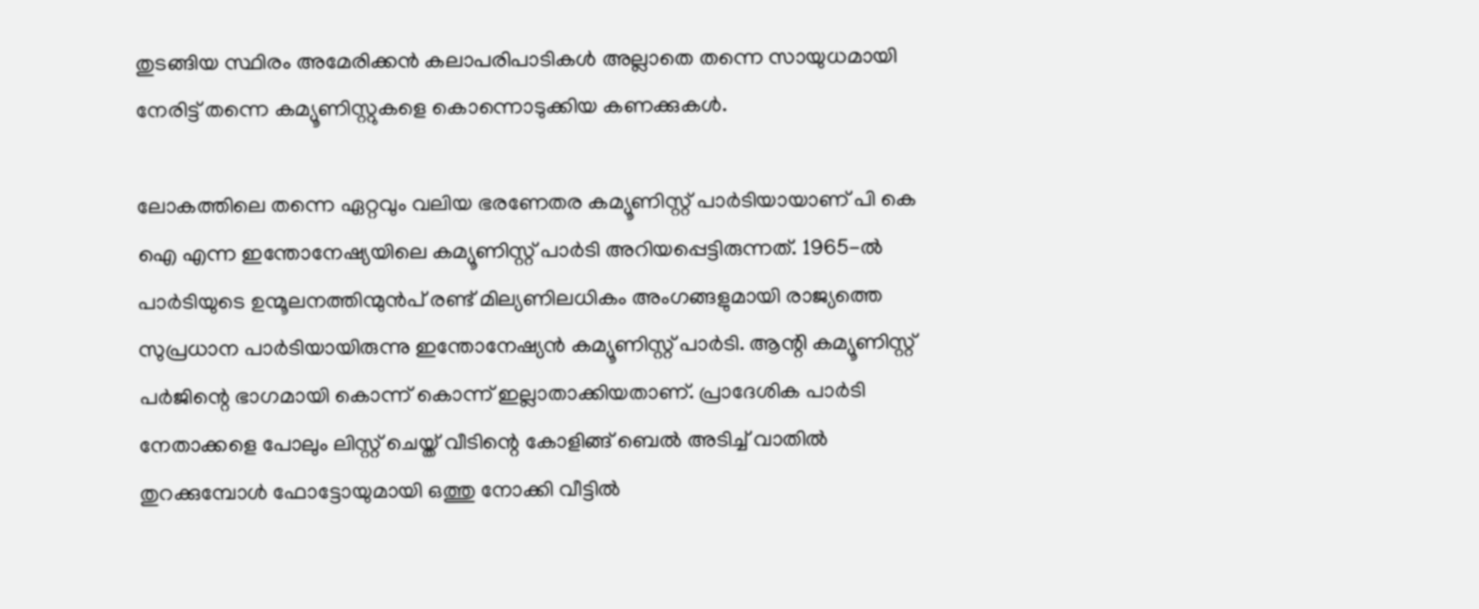തുടങ്ങിയ സ്ഥിരം അമേരിക്കൻ കലാപരിപാടികൾ അല്ലാതെ തന്നെ സായുധമായി നേരിട്ട് തന്നെ കമ്യൂണിസ്റ്റുകളെ കൊന്നൊടുക്കിയ കണക്കുകൾ.

ലോകത്തിലെ തന്നെ ഏറ്റവും വലിയ ഭരണേതര കമ്യൂണിസ്റ്റ് പാർടിയായാണ് പി കെ ഐ എന്ന ഇന്തോനേഷ്യയിലെ കമ്യൂണിസ്റ്റ് പാർടി അറിയപ്പെട്ടിരുന്നത്. 1965-ൽ പാർടിയുടെ ഉന്മൂലനത്തിന്മുൻപ് രണ്ട് മില്യണിലധികം അംഗങ്ങളുമായി രാജ്യത്തെ സുപ്രധാന പാർടിയായിരുന്നു ഇന്തോനേഷ്യൻ കമ്യൂണിസ്റ്റ് പാർടി. ആന്റി കമ്യൂണിസ്റ്റ് പർജിന്റെ ഭാഗമായി കൊന്ന് കൊന്ന് ഇല്ലാതാക്കിയതാണ്. പ്രാദേശിക പാർടി നേതാക്കളെ പോലും ലിസ്റ്റ് ചെയ്ത് വീടിന്റെ കോളിങ്ങ് ബെൽ അടിച്ച് വാതിൽ തുറക്കുമ്പോൾ ഫോട്ടോയുമായി ഒത്തു നോക്കി വീട്ടിൽ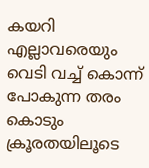കയറി എല്ലാവരെയും വെടി വച്ച് കൊന്ന് പോകുന്ന തരം കൊടും ക്രൂരതയിലൂടെ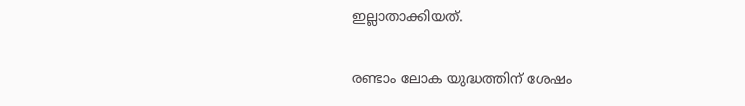ഇല്ലാതാക്കിയത്.

രണ്ടാം ലോക യുദ്ധത്തിന് ശേഷം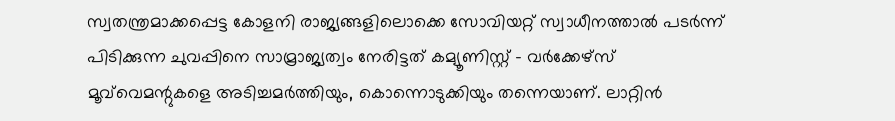സ്വതന്ത്രമാക്കപ്പെട്ട കോളനി രാജ്യങ്ങളിലൊക്കെ സോവിയറ്റ് സ്വാധീനത്താൽ പടർന്ന് പിടിക്കുന്ന ചുവപ്പിനെ സാമ്രാജ്യത്വം നേരിട്ടത് കമ്യൂണിസ്റ്റ് – വർക്കേഴ്സ് മൂവ്‌വെമന്റുകളെ അടിച്ചമർത്തിയും, കൊന്നൊടുക്കിയും തന്നെയാണ്. ലാറ്റിൻ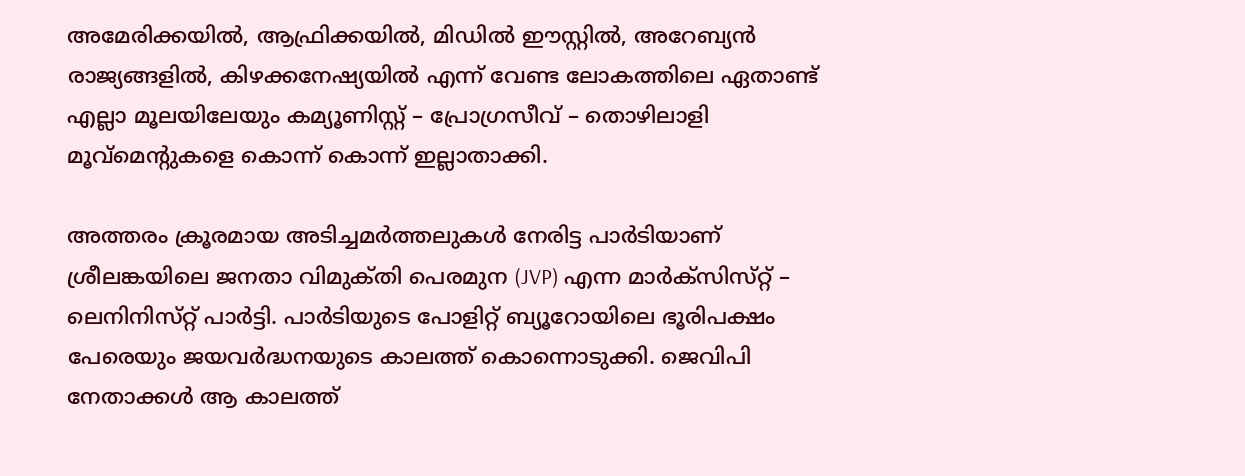അമേരിക്കയിൽ, ആഫ്രിക്കയിൽ, മിഡിൽ ഈസ്റ്റിൽ, അറേബ്യൻ രാജ്യങ്ങളിൽ, കിഴക്കനേഷ്യയിൽ എന്ന് വേണ്ട ലോകത്തിലെ ഏതാണ്ട് എല്ലാ മൂലയിലേയും കമ്യൂണിസ്റ്റ് – പ്രോഗ്രസീവ് – തൊഴിലാളി മൂവ്മെന്റുകളെ കൊന്ന് കൊന്ന് ഇല്ലാതാക്കി.

അത്തരം ക്രൂരമായ അടിച്ചമർത്തലുകൾ നേരിട്ട പാർടിയാണ് ശ്രീലങ്കയിലെ ജനതാ വിമുക്‌തി പെരമുന (JVP) എന്ന മാർക്‌സിസ്‌റ്റ്‌ – ലെനിനിസ്‌റ്റ്‌ പാർട്ടി. പാർടിയുടെ പോളിറ്റ് ബ്യൂറോയിലെ ഭൂരിപക്ഷം പേരെയും ജയവർദ്ധനയുടെ കാലത്ത് കൊന്നൊടുക്കി. ജെവിപി നേതാക്കൾ ആ കാലത്ത്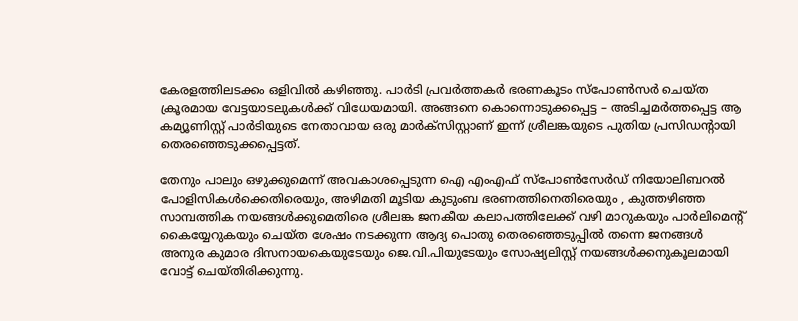കേരളത്തിലടക്കം ഒളിവിൽ കഴിഞ്ഞു. പാർടി പ്രവർത്തകർ ഭരണകൂടം സ്പോൺസർ ചെയ്ത ക്രൂരമായ വേട്ടയാടലുകൾക്ക് വിധേയമായി. അങ്ങനെ കൊന്നൊടുക്കപ്പെട്ട – അടിച്ചമർത്തപ്പെട്ട ആ കമ്യൂണിസ്റ്റ് പാർടിയുടെ നേതാവായ ഒരു മാർക്സിസ്റ്റാണ് ഇന്ന് ശ്രീലങ്കയുടെ പുതിയ പ്രസിഡന്റായി തെരഞ്ഞെടുക്കപ്പെട്ടത്.

തേനും പാലും ഒഴുക്കുമെന്ന് അവകാശപ്പെടുന്ന ഐ എംഎഫ് സ്പോൺസേർഡ് നിയോലിബറൽ പോളിസികൾക്കെതിരെയും, അഴിമതി മൂടിയ കുടുംബ ഭരണത്തിനെതിരെയും , കുത്തഴിഞ്ഞ സാമ്പത്തിക നയങ്ങൾക്കുമെതിരെ ശ്രീലങ്ക ജനകീയ കലാപത്തിലേക്ക് വഴി മാറുകയും പാർലിമെന്റ് കൈയ്യേറുകയും ചെയ്ത ശേഷം നടക്കുന്ന ആദ്യ പൊതു തെരഞ്ഞെടുപ്പിൽ തന്നെ ജനങ്ങൾ അനുര കുമാര ദിസനായകെയുടേയും ജെ.വി.പിയുടേയും സോഷ്യലിസ്റ്റ് നയങ്ങൾക്കനുകൂലമായി വോട്ട് ചെയ്തിരിക്കുന്നു.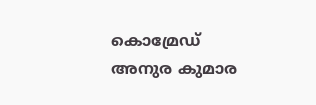കൊമ്രേഡ് അനുര കുമാര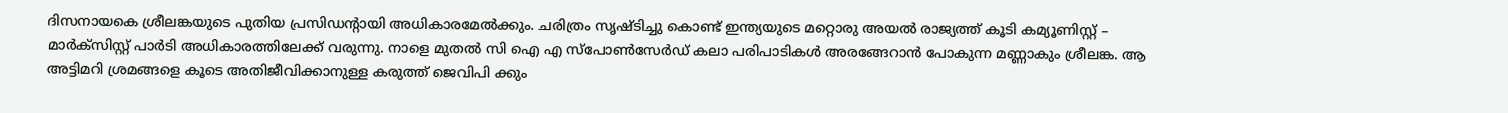ദിസനായകെ ശ്രീലങ്കയുടെ പുതിയ പ്രസിഡന്റായി അധികാരമേൽക്കും. ചരിത്രം സൃഷ്ടിച്ചു കൊണ്ട് ഇന്ത്യയുടെ മറ്റൊരു അയൽ രാജ്യത്ത് കൂടി കമ്യൂണിസ്റ്റ് – മാർക്സിസ്റ്റ് പാർടി അധികാരത്തിലേക്ക് വരുന്നു. നാളെ മുതൽ സി ഐ എ സ്പോൺസേർഡ് കലാ പരിപാടികൾ അരങ്ങേറാൻ പോകുന്ന മണ്ണാകും ശ്രീലങ്ക. ആ അട്ടിമറി ശ്രമങ്ങളെ കൂടെ അതിജീവിക്കാനുള്ള കരുത്ത് ജെവിപി ക്കും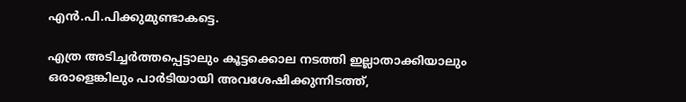എൻ.പി.പിക്കുമുണ്ടാകട്ടെ.

എത്ര അടിച്ചർത്തപ്പെട്ടാലും കൂട്ടക്കൊല നടത്തി ഇല്ലാതാക്കിയാലും ഒരാളെങ്കിലും പാർടിയായി അവശേഷിക്കുന്നിടത്ത്,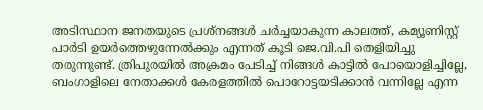അടിസ്ഥാന ജനതയുടെ പ്രശ്നങ്ങൾ ചർച്ചയാകുന്ന കാലത്ത്, കമ്യൂണിസ്റ്റ് പാർടി ഉയർത്തെഴുന്നേൽക്കും എന്നത് കൂടി ജെ.വി.പി തെളിയിച്ചു തരുന്നുണ്ട്. ത്രിപുരയിൽ അക്രമം പേടിച്ച് നിങ്ങൾ കാട്ടിൽ പോയൊളിച്ചില്ലേ, ബംഗാളിലെ നേതാക്കൾ കേരളത്തിൽ പൊറോട്ടയടിക്കാൻ വന്നില്ലേ എന്ന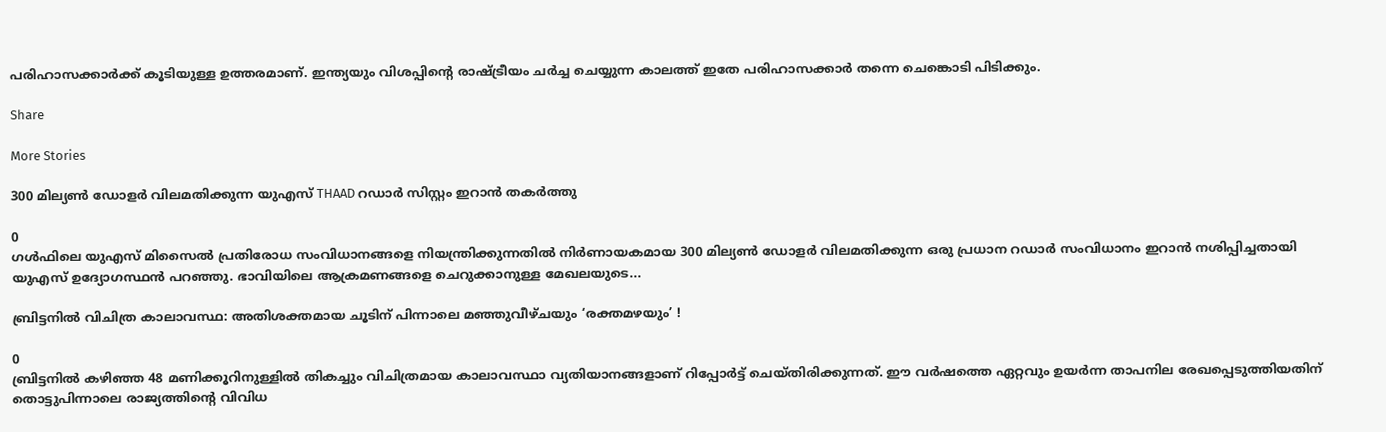പരിഹാസക്കാർക്ക് കൂടിയുള്ള ഉത്തരമാണ്. ഇന്ത്യയും വിശപ്പിന്റെ രാഷ്ട്രീയം ചർച്ച ചെയ്യുന്ന കാലത്ത് ഇതേ പരിഹാസക്കാർ തന്നെ ചെങ്കൊടി പിടിക്കും.

Share

More Stories

300 മില്യൺ ഡോളർ വിലമതിക്കുന്ന യുഎസ് THAAD റഡാർ സിസ്റ്റം ഇറാൻ തകർത്തു

0
ഗൾഫിലെ യുഎസ് മിസൈൽ പ്രതിരോധ സംവിധാനങ്ങളെ നിയന്ത്രിക്കുന്നതിൽ നിർണായകമായ 300 മില്യൺ ഡോളർ വിലമതിക്കുന്ന ഒരു പ്രധാന റഡാർ സംവിധാനം ഇറാൻ നശിപ്പിച്ചതായി യുഎസ് ഉദ്യോഗസ്ഥൻ പറഞ്ഞു. ഭാവിയിലെ ആക്രമണങ്ങളെ ചെറുക്കാനുള്ള മേഖലയുടെ...

ബ്രിട്ടനിൽ വിചിത്ര കാലാവസ്ഥ: അതിശക്തമായ ചൂടിന് പിന്നാലെ മഞ്ഞുവീഴ്ചയും ‘രക്തമഴയും’ !

0
ബ്രിട്ടനിൽ കഴിഞ്ഞ 48 മണിക്കൂറിനുള്ളിൽ തികച്ചും വിചിത്രമായ കാലാവസ്ഥാ വ്യതിയാനങ്ങളാണ് റിപ്പോർട്ട് ചെയ്തിരിക്കുന്നത്. ഈ വർഷത്തെ ഏറ്റവും ഉയർന്ന താപനില രേഖപ്പെടുത്തിയതിന് തൊട്ടുപിന്നാലെ രാജ്യത്തിന്റെ വിവിധ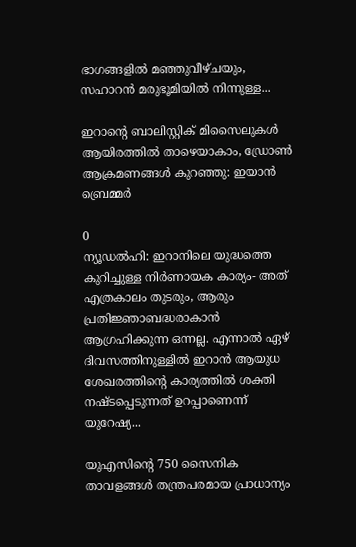ഭാഗങ്ങളിൽ മഞ്ഞുവീഴ്ചയും, സഹാറൻ മരുഭൂമിയിൽ നിന്നുള്ള...

ഇറാൻ്റെ ബാലിസ്റ്റിക് മിസൈലുകൾ ആയിരത്തിൽ താഴെയാകാം, ഡ്രോൺ ആക്രമണങ്ങൾ കുറഞ്ഞു: ഇയാൻ ബ്രെമ്മർ

0
ന്യൂഡൽഹി: ഇറാനിലെ യുദ്ധത്തെ കുറിച്ചുള്ള നിർണായക കാര്യം- അത് എത്രകാലം തുടരും, ആരും പ്രതിജ്ഞാബദ്ധരാകാൻ ആഗ്രഹിക്കുന്ന ഒന്നല്ല. എന്നാൽ ഏഴ് ദിവസത്തിനുള്ളിൽ ഇറാൻ ആയുധ ശേഖരത്തിൻ്റെ കാര്യത്തിൽ ശക്തി നഷ്‌ടപ്പെടുന്നത് ഉറപ്പാണെന്ന് യുറേഷ്യ...

യുഎസിൻ്റെ 750 സൈനിക താവളങ്ങൾ തന്ത്രപരമായ പ്രാധാന്യം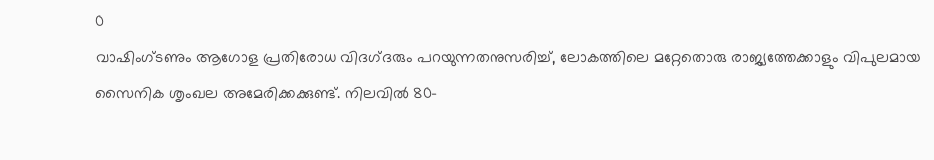0
വാഷിംഗ്ടണും ആഗോള പ്രതിരോധ വിദഗ്‌ദരും പറയുന്നതനുസരിച്ച്, ലോകത്തിലെ മറ്റേതൊരു രാജ്യത്തേക്കാളും വിപുലമായ സൈനിക ശൃംഖല അമേരിക്കക്കുണ്ട്. നിലവിൽ 80-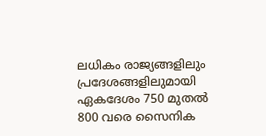ലധികം രാജ്യങ്ങളിലും പ്രദേശങ്ങളിലുമായി ഏകദേശം 750 മുതൽ 800 വരെ സൈനിക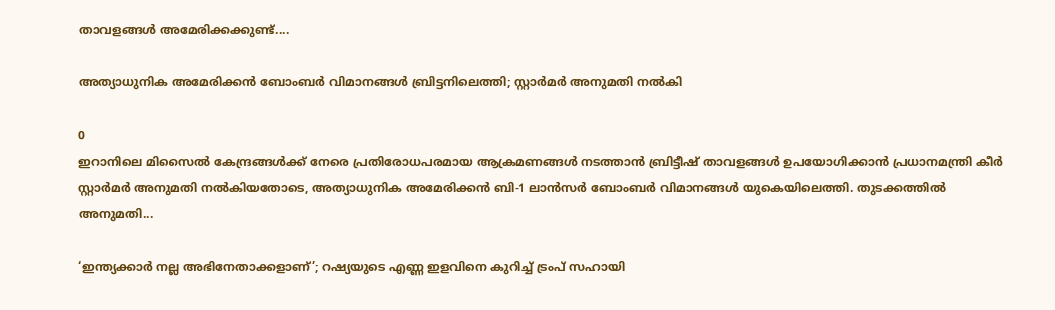താവളങ്ങൾ അമേരിക്കക്കുണ്ട്....

അത്യാധുനിക അമേരിക്കൻ ബോംബർ വിമാനങ്ങൾ ബ്രിട്ടനിലെത്തി; സ്റ്റാർമർ അനുമതി നൽകി

0
ഇറാനിലെ മിസൈൽ കേന്ദ്രങ്ങൾക്ക് നേരെ പ്രതിരോധപരമായ ആക്രമണങ്ങൾ നടത്താൻ ബ്രിട്ടീഷ് താവളങ്ങൾ ഉപയോഗിക്കാൻ പ്രധാനമന്ത്രി കീർ സ്റ്റാർമർ അനുമതി നൽകിയതോടെ, അത്യാധുനിക അമേരിക്കൻ ബി-1 ലാൻസർ ബോംബർ വിമാനങ്ങൾ യുകെയിലെത്തി. തുടക്കത്തിൽ അനുമതി...

‘ഇന്ത്യക്കാർ നല്ല അഭിനേതാക്കളാണ്’; റഷ്യയുടെ എണ്ണ ഇളവിനെ കുറിച്ച് ട്രംപ് സഹായി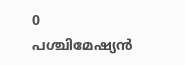0
പശ്ചിമേഷ്യൻ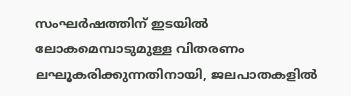സംഘർഷത്തിന് ഇടയിൽ ലോകമെമ്പാടുമുള്ള വിതരണം ലഘൂകരിക്കുന്നതിനായി, ജലപാതകളിൽ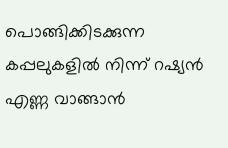പൊങ്ങിക്കിടക്കുന്ന കപ്പലുകളിൽ നിന്ന് റഷ്യൻ എണ്ണ വാങ്ങാൻ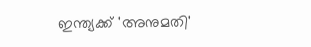ഇന്ത്യക്ക് 'അനുമതി'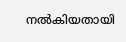നൽകിയതായി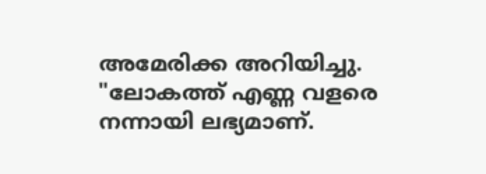അമേരിക്ക അറിയിച്ചു. "ലോകത്ത് എണ്ണ വളരെ നന്നായി ലഭ്യമാണ്.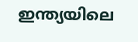ഇന്ത്യയിലെ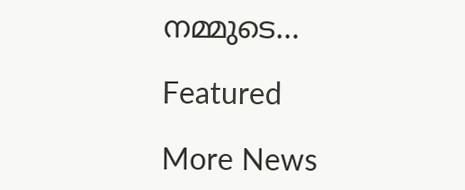നമ്മുടെ...

Featured

More News